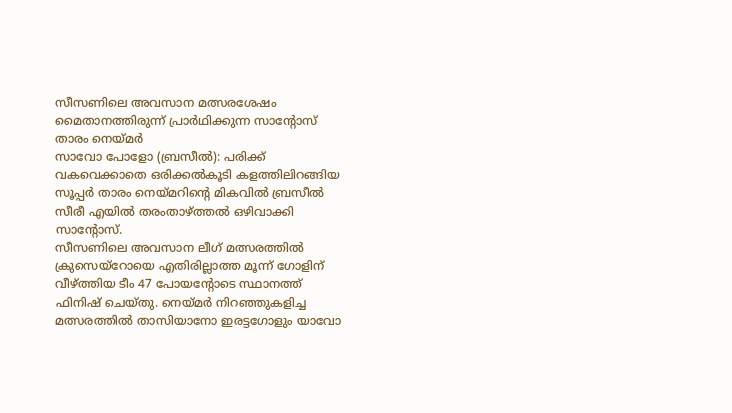സീസണിലെ അവസാന മത്സരശേഷം മൈതാനത്തിരുന്ന് പ്രാർഥിക്കുന്ന സാന്റോസ് താരം നെയ്മർ
സാവോ പോളോ (ബ്രസീൽ): പരിക്ക് വകവെക്കാതെ ഒരിക്കൽകൂടി കളത്തിലിറങ്ങിയ സൂപ്പർ താരം നെയ്മറിന്റെ മികവിൽ ബ്രസീൽ സീരീ എയിൽ തരംതാഴ്ത്തൽ ഒഴിവാക്കി സാന്റോസ്.
സീസണിലെ അവസാന ലീഗ് മത്സരത്തിൽ ക്രുസെയ്റോയെ എതിരില്ലാത്ത മൂന്ന് ഗോളിന് വീഴ്ത്തിയ ടീം 47 പോയന്റോടെ സ്ഥാനത്ത് ഫിനിഷ് ചെയ്തു. നെയ്മർ നിറഞ്ഞുകളിച്ച മത്സരത്തിൽ താസിയാനോ ഇരട്ടഗോളും യാവോ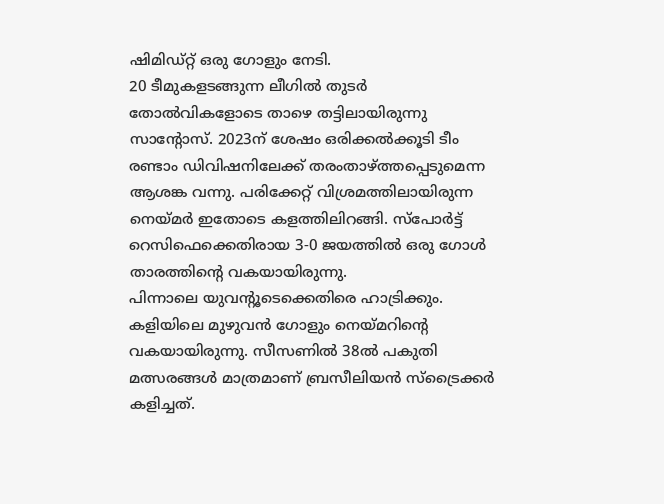ഷിമിഡ്റ്റ് ഒരു ഗോളും നേടി.
20 ടീമുകളടങ്ങുന്ന ലീഗിൽ തുടർ തോൽവികളോടെ താഴെ തട്ടിലായിരുന്നു സാന്റോസ്. 2023ന് ശേഷം ഒരിക്കൽക്കൂടി ടീം രണ്ടാം ഡിവിഷനിലേക്ക് തരംതാഴ്ത്തപ്പെടുമെന്ന ആശങ്ക വന്നു. പരിക്കേറ്റ് വിശ്രമത്തിലായിരുന്ന നെയ്മർ ഇതോടെ കളത്തിലിറങ്ങി. സ്പോർട്ട് റെസിഫെക്കെതിരായ 3-0 ജയത്തിൽ ഒരു ഗോൾ താരത്തിന്റെ വകയായിരുന്നു.
പിന്നാലെ യുവന്റൂടെക്കെതിരെ ഹാട്രിക്കും. കളിയിലെ മുഴുവൻ ഗോളും നെയ്മറിന്റെ വകയായിരുന്നു. സീസണിൽ 38ൽ പകുതി മത്സരങ്ങൾ മാത്രമാണ് ബ്രസീലിയൻ സ്ട്രൈക്കർ കളിച്ചത്.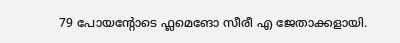79 പോയന്റോടെ ഫ്ലമെങോ സീരീ എ ജേതാക്കളായി.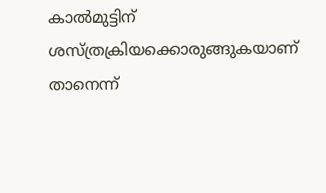കാൽമുട്ടിന് ശസ്ത്രക്രിയക്കൊരുങ്ങുകയാണ് താനെന്ന്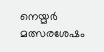നെയ്മർ മത്സരശേഷം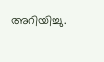അറിയിച്ചു.